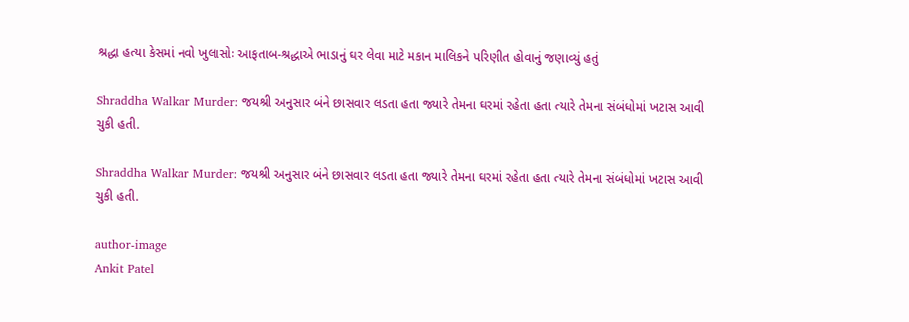શ્રદ્ધા હત્યા કેસમાં નવો ખુલાસોઃ આફતાબ-શ્રદ્ધાએ ભાડાનું ઘર લેવા માટે મકાન માલિકને પરિણીત હોવાનું જણાવ્યું હતું

Shraddha Walkar Murder: જયશ્રી અનુસાર બંને છાસવાર લડતા હતા જ્યારે તેમના ઘરમાં રહેતા હતા ત્યારે તેમના સંબંધોમાં ખટાસ આવી ચુકી હતી.

Shraddha Walkar Murder: જયશ્રી અનુસાર બંને છાસવાર લડતા હતા જ્યારે તેમના ઘરમાં રહેતા હતા ત્યારે તેમના સંબંધોમાં ખટાસ આવી ચુકી હતી.

author-image
Ankit Patel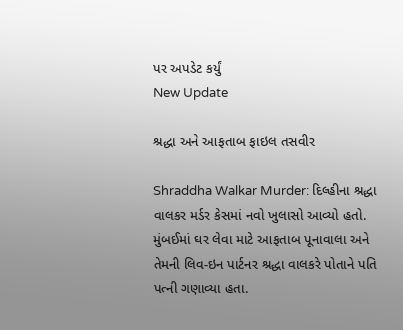પર અપડેટ કર્યું
New Update

શ્રદ્ધા અને આફતાબ ફાઇલ તસવીર

Shraddha Walkar Murder: દિલ્હીના શ્રદ્ધા વાલકર મર્ડર કેસમાં નવો ખુલાસો આવ્યો હતો. મુંબઈમાં ઘર લેવા માટે આફતાબ પૂનાવાલા અને તેમની લિવ-ઇન પાર્ટનર શ્રદ્ધા વાલકરે પોતાને પતિ પત્ની ગણાવ્યા હતા.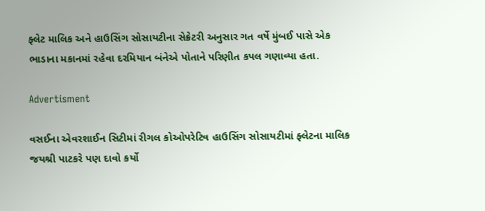ફ્લેટ માલિક અને હાઉસિંગ સોસાયટીના સેક્રેટરી અનુસાર ગત વર્ષે મુંબઈ પાસે એક ભાડાના મકાનમાં રહેવા દરમિયાન બંનેએ પોતાને પરિણીત કપલ ગણાવ્યા હતા.

Advertisment

વસઈના એવરશાઈન સિટીમાં રીગલ કોઓપરેટિવ હાઉસિંગ સોસાયટીમાં ફ્લેટના માલિક જયશ્રી પાટકરે પણ દાવો કર્યો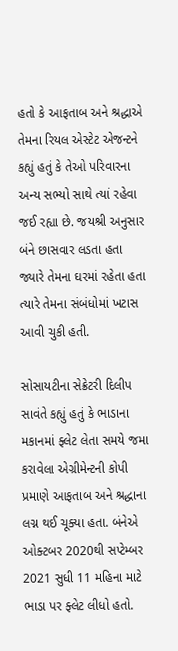હતો કે આફતાબ અને શ્રદ્ધાએ તેમના રિયલ એસ્ટેટ એજન્ટને કહ્યું હતું કે તેઓ પરિવારના અન્ય સભ્યો સાથે ત્યાં રહેવા જઈ રહ્યા છે. જયશ્રી અનુસાર બંને છાસવાર લડતા હતા જ્યારે તેમના ઘરમાં રહેતા હતા ત્યારે તેમના સંબંધોમાં ખટાસ આવી ચુકી હતી.

સોસાયટીના સેક્રેટરી દિલીપ સાવંતે કહ્યું હતું કે ભાડાના મકાનમાં ફ્લેટ લેતા સમયે જમા કરાવેલા એગ્રીમેન્ટની કોપી પ્રમાણે આફતાબ અને શ્રદ્ધાના લગ્ન થઈ ચૂક્યા હતા. બંનેએ ઓક્ટબર 2020થી સપ્ટેમ્બર 2021 સુધી 11 મહિના માટે ભાડા પર ફ્લેટ લીધો હતો.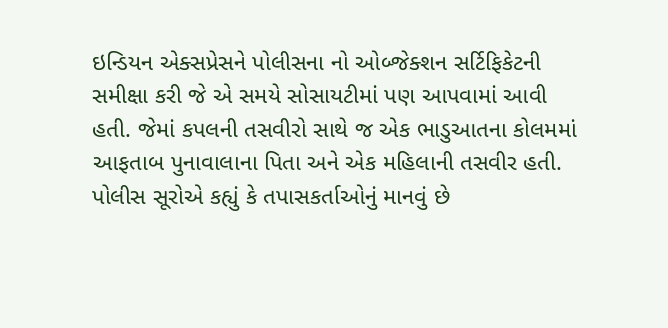ઇન્ડિયન એક્સપ્રેસને પોલીસના નો ઓબ્જેક્શન સર્ટિફિકેટની સમીક્ષા કરી જે એ સમયે સોસાયટીમાં પણ આપવામાં આવી હતી. જેમાં કપલની તસવીરો સાથે જ એક ભાડુઆતના કોલમમાં આફતાબ પુનાવાલાના પિતા અને એક મહિલાની તસવીર હતી. પોલીસ સૂરોએ કહ્યું કે તપાસકર્તાઓનું માનવું છે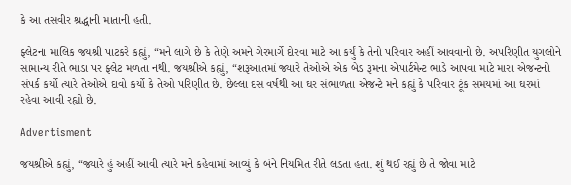કે આ તસવીર શ્રદ્ધાની માતાની હતી.

ફ્લેટના માલિક જયશ્રી પાટકરે કહ્યું, “મને લાગે છે કે તેણે અમને ગેરમાર્ગે દોરવા માટે આ કર્યું કે તેનો પરિવાર અહીં આવવાનો છે. અપરિણીત યુગલોને સામાન્ય રીતે ભાડા પર ફ્લેટ મળતા નથી. જયશ્રીએ કહ્યું, “શરૂઆતમાં જ્યારે તેઓએ એક બેડ રૂમના એપાર્ટમેન્ટ ભાડે આપવા માટે મારા એજન્ટનો સંપર્ક કર્યો ત્યારે તેઓએ દાવો કર્યો કે તેઓ પરિણીત છે. છેલ્લા દસ વર્ષથી આ ઘર સંભાળતા એજન્ટે મને કહ્યું કે પરિવાર ટૂંક સમયમાં આ ઘરમાં રહેવા આવી રહ્યો છે.

Advertisment

જયશ્રીએ કહ્યું, “જ્યારે હું અહીં આવી ત્યારે મને કહેવામાં આવ્યું કે બંને નિયમિત રીતે લડતા હતા. શું થઈ રહ્યું છે તે જોવા માટે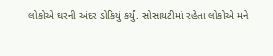લોકોએ ઘરની અંદર ડોકિયું કર્યું. સોસાયટીમાં રહેતા લોકોએ મને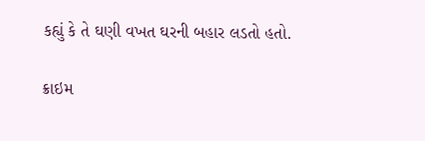કહ્યું કે તે ઘણી વખત ઘરની બહાર લડતો હતો.

ક્રાઇમ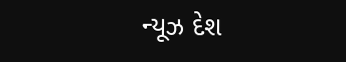ન્યૂઝ દેશ